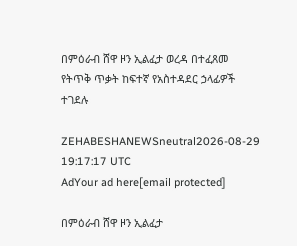በምዕራብ ሸዋ ዞን ኢልፈታ ወረዳ በተፈጸመ የትጥቅ ጥቃት ከፍተኛ የአስተዳደር ኃላፊዎች ተገደሉ

ZEHABESHANEWSneutral2026-08-29 19:17:17 UTC
AdYour ad here[email protected]

በምዕራብ ሸዋ ዞን ኢልፈታ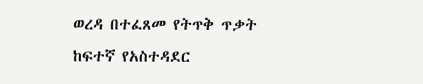ወረዳ በተፈጸመ የትጥቅ ጥቃት ከፍተኛ የአስተዳደር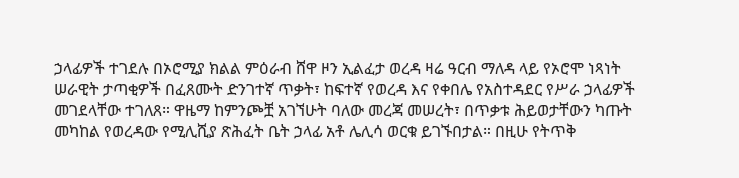ኃላፊዎች ተገደሉ በኦሮሚያ ክልል ምዕራብ ሸዋ ዞን ኢልፈታ ወረዳ ዛሬ ዓርብ ማለዳ ላይ የኦሮሞ ነጻነት ሠራዊት ታጣቂዎች በፈጸሙት ድንገተኛ ጥቃት፣ ከፍተኛ የወረዳ እና የቀበሌ የአስተዳደር የሥራ ኃላፊዎች መገደላቸው ተገለጸ። ዋዜማ ከምንጮቿ አገኘሁት ባለው መረጃ መሠረት፣ በጥቃቱ ሕይወታቸውን ካጡት መካከል የወረዳው የሚሊሺያ ጽሕፈት ቤት ኃላፊ አቶ ሌሊሳ ወርቁ ይገኙበታል። በዚሁ የትጥቅ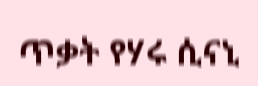ጥቃት የሃሩ ሲናኒ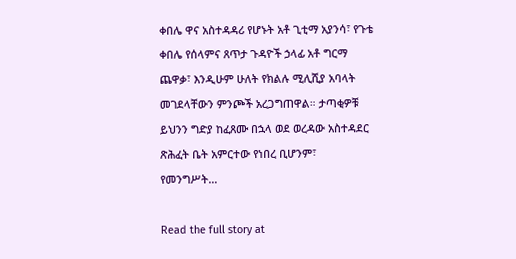ቀበሌ ዋና አስተዳዳሪ የሆኑት አቶ ጊቲማ አያንሳ፣ የጉቴ ቀበሌ የሰላምና ጸጥታ ጉዳዮች ኃላፊ አቶ ግርማ ጨዋቃ፣ እንዲሁም ሁለት የክልሉ ሚሊሺያ አባላት መገደላቸውን ምንጮች አረጋግጠዋል። ታጣቂዎቹ ይህንን ግድያ ከፈጸሙ በኋላ ወደ ወረዳው አስተዳደር ጽሕፈት ቤት አምርተው የነበረ ቢሆንም፣ የመንግሥት…

Read the full story at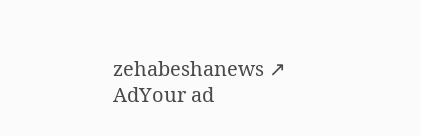zehabeshanews ↗
AdYour ad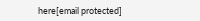here[email protected]